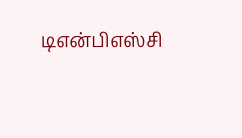டிஎன்பிஎஸ்சி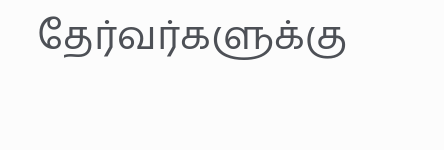தேர்வர்களுக்கு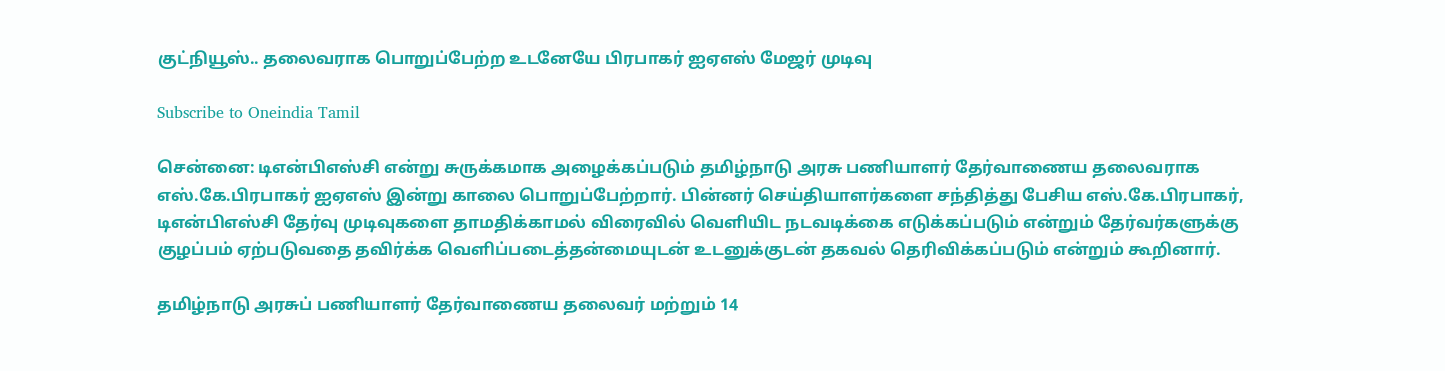குட்நியூஸ்.. தலைவராக பொறுப்பேற்ற உடனேயே பிரபாகர் ஐஏஎஸ் மேஜர் முடிவு

Subscribe to Oneindia Tamil

சென்னை: டிஎன்பிஎஸ்சி என்று சுருக்கமாக அழைக்கப்படும் தமிழ்நாடு அரசு பணியாளர் தேர்வாணைய தலைவராக எஸ்.கே.பிரபாகர் ஐஏஎஸ் இன்று காலை பொறுப்பேற்றார். பின்னர் செய்தியாளர்களை சந்தித்து பேசிய எஸ்.கே.பிரபாகர், டிஎன்பிஎஸ்சி தேர்வு முடிவுகளை தாமதிக்காமல் விரைவில் வெளியிட நடவடிக்கை எடுக்கப்படும் என்றும் தேர்வர்களுக்கு குழப்பம் ஏற்படுவதை தவிர்க்க வெளிப்படைத்தன்மையுடன் உடனுக்குடன் தகவல் தெரிவிக்கப்படும் என்றும் கூறினார்.

தமிழ்நாடு அரசுப் பணியாளர் தேர்வாணைய தலைவர் மற்றும் 14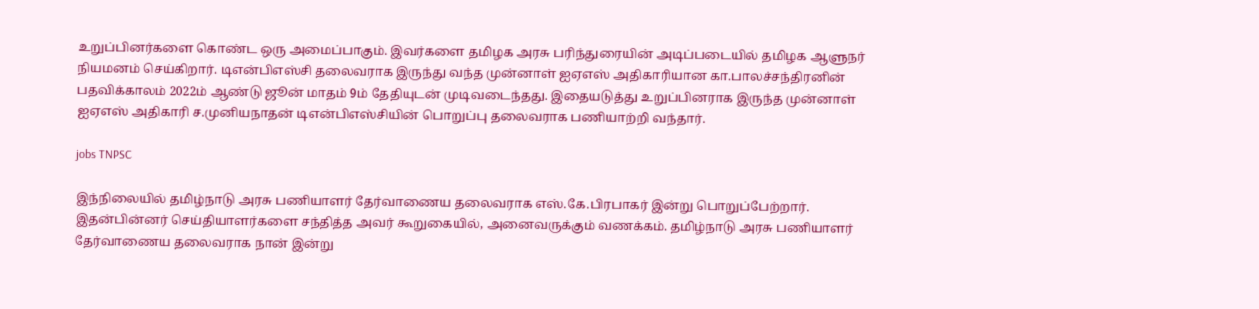உறுப்பினர்களை கொண்ட ஒரு அமைப்பாகும். இவர்களை தமிழக அரசு பரிந்துரையின் அடிப்படையில் தமிழக ஆளுநர் நியமனம் செய்கிறார். டிஎன்பிஎஸ்சி தலைவராக இருந்து வந்த முன்னாள் ஐஏஎஸ் அதிகாரியான கா.பாலச்சந்திரனின் பதவிக்காலம் 2022ம் ஆண்டு ஜூன் மாதம் 9ம் தேதியுடன் முடிவடைந்தது. இதையடுத்து உறுப்பினராக இருந்த முன்னாள் ஐஏஎஸ் அதிகாரி ச.முனியநாதன் டிஎன்பிஎஸ்சியின் பொறுப்பு தலைவராக பணியாற்றி வந்தார்.

jobs TNPSC

இந்நிலையில் தமிழ்நாடு அரசு பணியாளர் தேர்வாணைய தலைவராக எஸ்.கே.பிரபாகர் இன்று பொறுப்பேற்றார். இதன்பின்னர் செய்தியாளர்களை சந்தித்த அவர் கூறுகையில், அனைவருக்கும் வணக்கம். தமிழ்நாடு அரசு பணியாளர் தேர்வாணைய தலைவராக நான் இன்று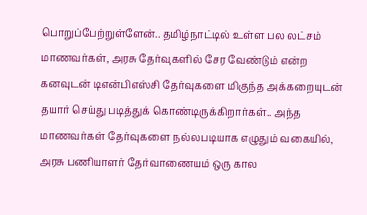பொறுப்பேற்றுள்ளேன்.. தமிழ்நாட்டில் உள்ள பல லட்சம் மாணவர்கள், அரசு தேர்வுகளில் சேர வேண்டும் என்ற கனவுடன் டிஎன்பிஎஸ்சி தேர்வுகளை மிகுந்த அக்கறையுடன் தயார் செய்து படித்துக் கொண்டிருக்கிறார்கள்.. அந்த மாணவர்கள் தேர்வுகளை நல்லபடியாக எழுதும் வகையில், அரசு பணியாளர் தேர்வாணையம் ஒரு கால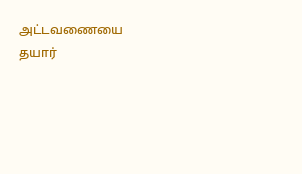அட்டவணையை தயார்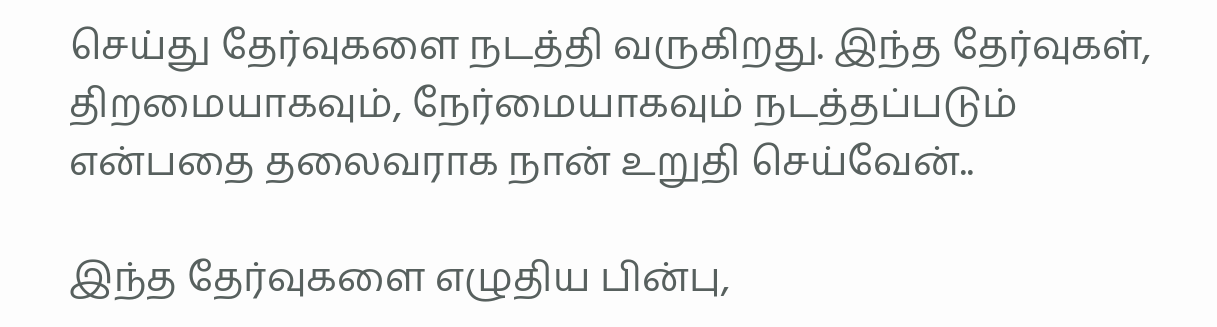செய்து தேர்வுகளை நடத்தி வருகிறது. இந்த தேர்வுகள், திறமையாகவும், நேர்மையாகவும் நடத்தப்படும் என்பதை தலைவராக நான் உறுதி செய்வேன்..

இந்த தேர்வுகளை எழுதிய பின்பு,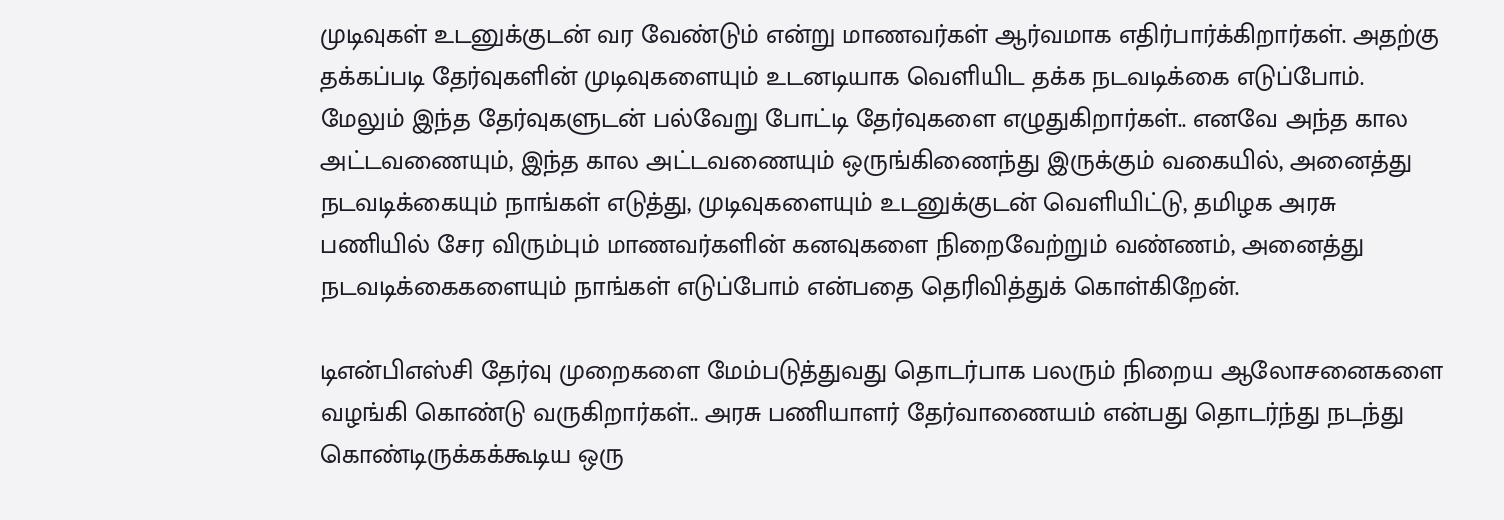முடிவுகள் உடனுக்குடன் வர வேண்டும் என்று மாணவர்கள் ஆர்வமாக எதிர்பார்க்கிறார்கள். அதற்கு தக்கப்படி தேர்வுகளின் முடிவுகளையும் உடனடியாக வெளியிட தக்க நடவடிக்கை எடுப்போம். மேலும் இந்த தேர்வுகளுடன் பல்வேறு போட்டி தேர்வுகளை எழுதுகிறார்கள்.. எனவே அந்த கால அட்டவணையும், இந்த கால அட்டவணையும் ஒருங்கிணைந்து இருக்கும் வகையில், அனைத்து நடவடிக்கையும் நாங்கள் எடுத்து, முடிவுகளையும் உடனுக்குடன் வெளியிட்டு, தமிழக அரசு பணியில் சேர விரும்பும் மாணவர்களின் கனவுகளை நிறைவேற்றும் வண்ணம், அனைத்து நடவடிக்கைகளையும் நாங்கள் எடுப்போம் என்பதை தெரிவித்துக் கொள்கிறேன்.

டிஎன்பிஎஸ்சி தேர்வு முறைகளை மேம்படுத்துவது தொடர்பாக பலரும் நிறைய ஆலோசனைகளை வழங்கி கொண்டு வருகிறார்கள்.. அரசு பணியாளர் தேர்வாணையம் என்பது தொடர்ந்து நடந்து கொண்டிருக்கக்கூடிய ஒரு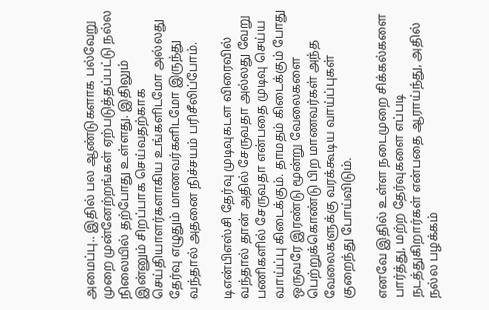அமைப்பு.. இதில் பல ஆண்டுகளாக பல்வேறு முறை முன்னேற்றங்கள் ஏற்படுத்தப்பட்டு நல்ல நிலையில் தற்போது உள்ளது. இதிலும் இன்னும் சிறப்பாக செய்வதற்காக செய்தியாளர்களாகிய உங்களிடமோ அல்லது தேர்வு எழுதும் மாணவர்களிடமோ இருந்து வந்தால் அதனை நிச்சயம் பரிசீலிப்போம்.

டிஎன்பிஎஸ்சி தேர்வு முடிவுகடள விரைவில் வந்தால் தான் அதில் சேருவதா அல்லது வேறு பணிகளில் சேருவதா என்பதை முடிவு செய்ய வாய்ப்பு கிடைக்கும். தாமதம் கிடைக்கும் போது ஒருவரே இரண்டு மூன்று வேலைகளை பெற்றுக்கொண்டு பிற மாணவர்கள் அந்த வேலைகளுக்கு வரக்கூடிய வாய்ப்புகள் குறைந்து போய்விடும்.

எனவே இதில் உள்ள நடைமுறை சிக்கல்களை பார்த்து, மற்ற தேர்வுகளை எப்படி நடத்துகிறார்கள் என்பதை ஆராய்ந்து, அதில் நல்ல பழக்கம்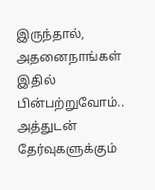இருந்தால், அதனைநாங்கள் இதில் பின்பற்றுவோம்.. அத்துடன் தேர்வுகளுக்கும்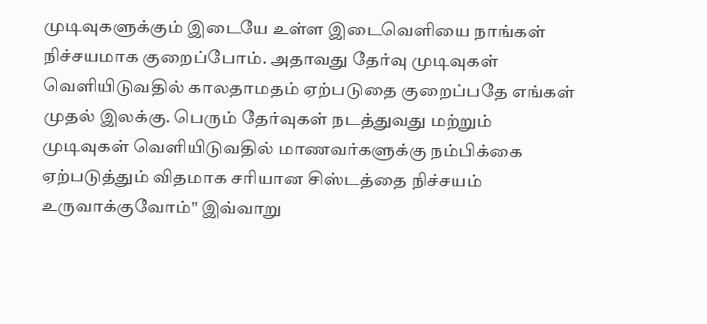முடிவுகளுக்கும் இடையே உள்ள இடைவெளியை நாங்கள் நிச்சயமாக குறைப்போம். அதாவது தேர்வு முடிவுகள் வெளியிடுவதில் காலதாமதம் ஏற்படுதை குறைப்பதே எங்கள் முதல் இலக்கு. பெரும் தேர்வுகள் நடத்துவது மற்றும் முடிவுகள் வெளியிடுவதில் மாணவர்களுக்கு நம்பிக்கை ஏற்படுத்தும் விதமாக சரியான சிஸ்டத்தை நிச்சயம் உருவாக்குவோம்" இவ்வாறு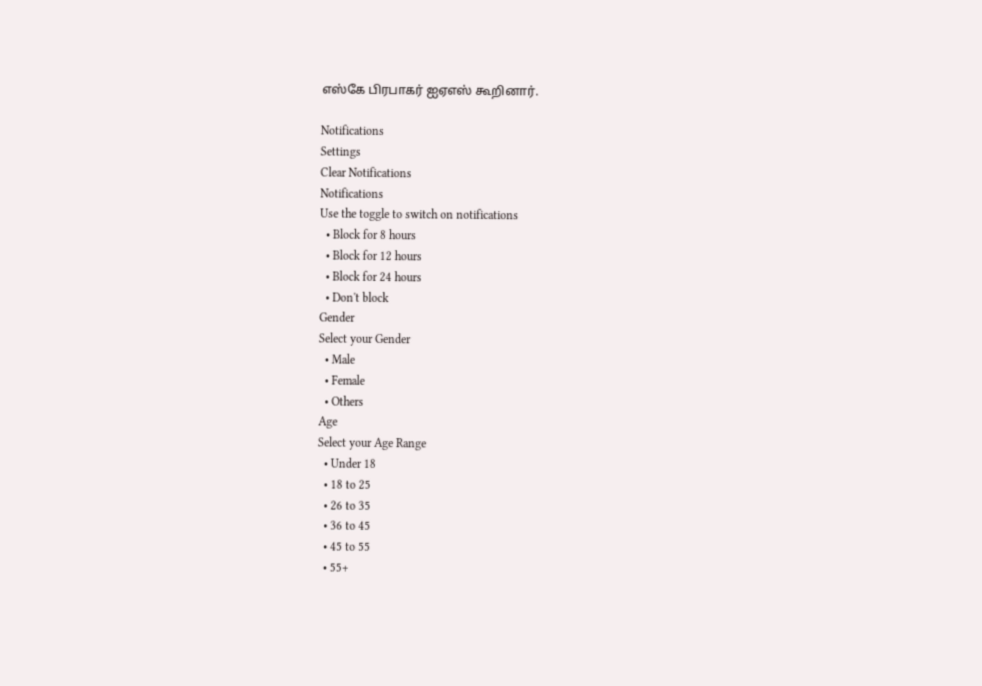எஸ்கே பிரபாகர் ஐஏஎஸ் கூறினார்.

Notifications
Settings
Clear Notifications
Notifications
Use the toggle to switch on notifications
  • Block for 8 hours
  • Block for 12 hours
  • Block for 24 hours
  • Don't block
Gender
Select your Gender
  • Male
  • Female
  • Others
Age
Select your Age Range
  • Under 18
  • 18 to 25
  • 26 to 35
  • 36 to 45
  • 45 to 55
  • 55+